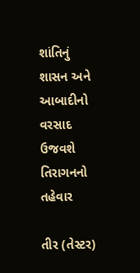શાંતિનું શાસન અને આબાદીનો વરસાદ ઉજવશે તિરાગનનો તહેવાર

તીર (તેસ્ટર)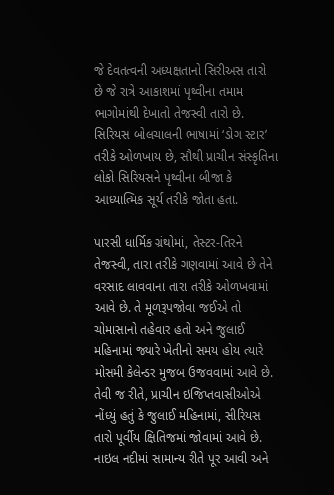જે દેવતત્વની અધ્યક્ષતાનો સિરીઅસ તારો છે જે રાત્રે આકાશમાં પૃથ્વીના તમામ ભાગોમાંથી દેખાતો તેજસ્વી તારો છે. સિરિયસ બોલચાલની ભાષામાં ‘ડોગ સ્ટાર’ તરીકે ઓળખાય છે, સૌથી પ્રાચીન સંસ્કૃતિના લોકો સિરિયસને પૃથ્વીના બીજા કે આધ્યાત્મિક સૂર્ય તરીકે જોતા હતા.

પારસી ધાર્મિક ગ્રંથોમાં, તેસ્ટર-તિરને તેજસ્વી, તારા તરીકે ગણવામાં આવે છે તેને વરસાદ લાવવાના તારા તરીકે ઓળખવામાં આવે છે. તે મૂળરૂપજોવા જઈએ તો ચોમાસાનો તહેવાર હતો અને જુલાઈ મહિનામાં જ્યારે ખેતીનો સમય હોય ત્યારે મોસમી કેલેન્ડર મુજબ ઉજવવામાં આવે છે. તેવી જ રીતે, પ્રાચીન ઇજિપ્તવાસીઓએ નોંધ્યું હતું કે જુલાઈ મહિનામાં, સીરિયસ તારો પૂર્વીય ક્ષિતિજમાં જોવામાં આવે છે. નાઇલ નદીમાં સામાન્ય રીતે પૂર આવી અને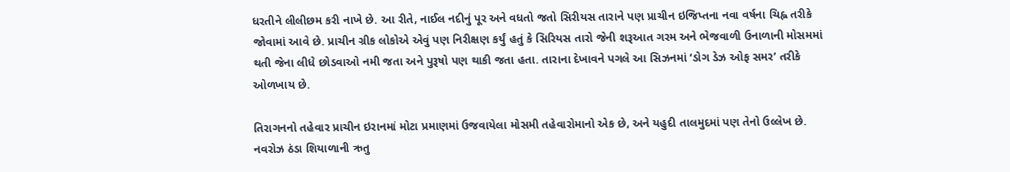ધરતીને લીલીછમ કરી નાખે છે. આ રીતે, નાઈલ નદીનું પૂર અને વધતો જતો સિરીયસ તારાને પણ પ્રાચીન ઇજિપ્તના નવા વર્ષના ચિહ્ન તરીકે જોવામાં આવે છે. પ્રાચીન ગ્રીક લોકોએ એવું પણ નિરીક્ષણ કર્યું હતું કે સિરિયસ તારો જેની શરૂઆત ગરમ અને ભેજવાળી ઉનાળાની મોસમમાં થતી જેના લીધે છોડવાઓ નમી જતા અને પુરૂષો પણ થાકી જતા હતા. તારાના દેખાવને પગલે આ સિઝનમાં ‘ડોગ ડેઝ ઓફ સમર’ તરીકે ઓળખાય છે.

તિરાગનનો તહેવાર પ્રાચીન ઇરાનમાં મોટા પ્રમાણમાં ઉજવાયેલા મોસમી તહેવારોમાનો એક છે, અને યહુદી તાલમુદમાં પણ તેનો ઉલ્લેખ છે. નવરોઝ ઠંડા શિયાળાની ઋતુ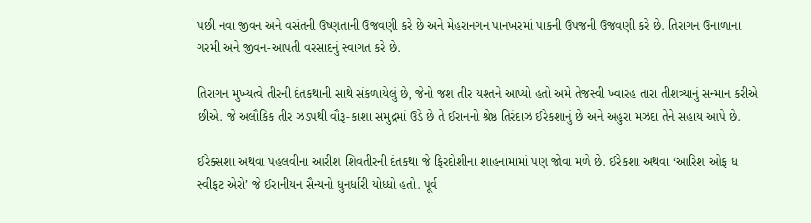પછી નવા જીવન અને વસંતની ઉષ્ણતાની ઉજવણી કરે છે અને મેહરાનગન પાનખરમાં પાકની ઉપજની ઉજવણી કરે છે. તિરાગન ઉનાળાના ગરમી અને જીવન-આપતી વરસાદનું સ્વાગત કરે છે.

તિરાગન મુખ્યત્વે તીરની દંતકથાની સાથે સંકળાયેલું છે, જેનો જશ તીર યશ્તને આપ્યો હતો અમે તેજસ્વી ખ્વારહ તારા તીશત્ર્યાનું સન્માન કરીએ છીએ. જે અલૌકિક તીર ઝડપથી વૌરૂ-કાશા સમુદ્રમાં ઉડે છે તે ઈરાનનો શ્રેષ્ઠ તિરંદાઝ ઈરેકશાનું છે અને અહુરા મઝદા તેને સહાય આપે છે.

ઈરેક્સશા અથવા પહલવીના આરીશ શિવતીરની દંતકથા જે ફિરદોશીના શાહનામામાં પણ જોવા મળે છે. ઈરેકશા અથવા ‘આરિશ ઓફ ધ સ્વીફટ એરો’ જે ઈરાનીયન સૈન્યનો ધુનર્ધારી યોધ્ધો હતો. પૂર્વ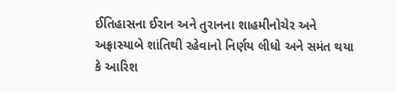ઈતિહાસના ઈરાન અને તુરાનના શાહમીનોચેર અને અફ્રાસ્યાબે શાંતિથી રહેવાનો નિર્ણય લીધો અને સમંત થયા કે આરિશ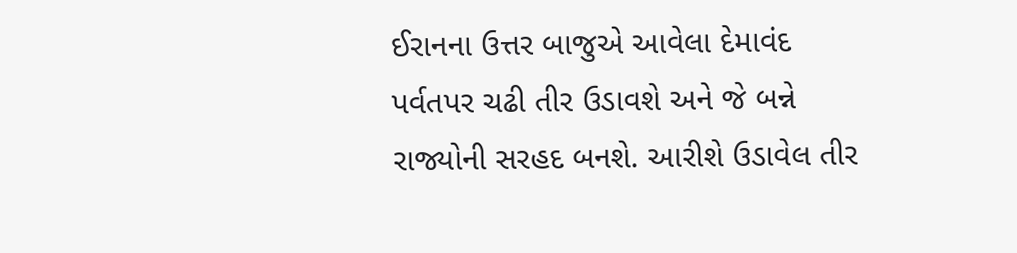ઈરાનના ઉત્તર બાજુએ આવેલા દેમાવંદ પર્વતપર ચઢી તીર ઉડાવશે અને જે બન્ને રાજ્યોની સરહદ બનશે. આરીશે ઉડાવેલ તીર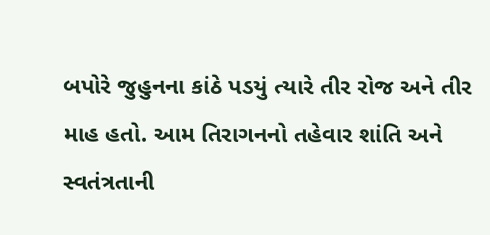બપોરે જુહુનના કાંઠે પડયું ત્યારે તીર રોજ અને તીર માહ હતો. આમ તિરાગનનો તહેવાર શાંતિ અને સ્વતંત્રતાની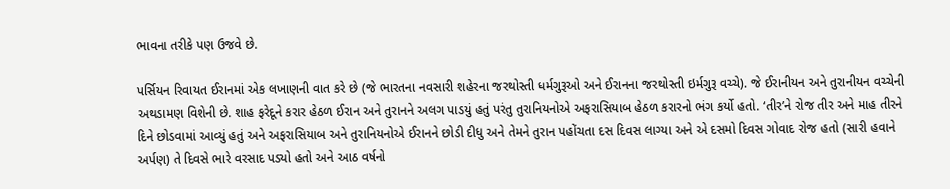ભાવના તરીકે પણ ઉજવે છે.

પર્સિયન રિવાયત ઈરાનમાં એક લખાણની વાત કરે છે (જે ભારતના નવસારી શહેરના જરથોસ્તી ધર્મગુરૂઓ અને ઈરાનના જરથોસ્તી ઇર્મગુરૂ વચ્ચે). જે ઈરાનીયન અને તુરાનીયન વચ્ચેની અથડામણ વિશેની છે. શાહ ફરેદૂને કરાર હેઠળ ઈરાન અને તુરાનને અલગ પાડયું હતું પરંતુ તુરાનિયનોએ અફરાસિયાબ હેઠળ કરારનો ભંગ કર્યો હતો. ‘તીર’ને રોજ તીર અને માહ તીરને દિને છોડવામાં આવ્યું હતું અને અફરાસિયાબ અને તુરાનિયનોએ ઈરાનને છોડી દીધુ અને તેમને તુરાન પહોંચતા દસ દિવસ લાગ્યા અને એ દસમો દિવસ ગોવાદ રોજ હતો (સારી હવાને અર્પણ) તે દિવસે ભારે વરસાદ પડ્યો હતો અને આઠ વર્ષનો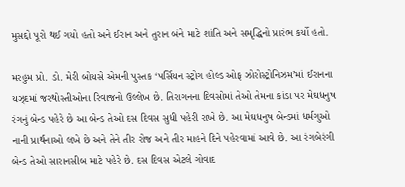મુસદ્દો પૂરો થઈ ગયો હતો અને ઈરાન અને તુરાન બંને માટે શાંતિ અને સમૃદ્ધિનો પ્રારંભ કર્યો હતો.

મરહુમ પ્રો. ડો. મેરી બોયસે એમની પુસ્તક ‘પર્સિયન સ્ટ્રોગ હોલ્ડ ઓફ ઝોરોસ્ટ્રોનિઝમ’માં ઈરાનના યઝ્દમાં જરથોસ્તીઓના રિવાજનો ઉલ્લેખ છે. તિરાગનના દિવસોમાં તેઓ તેમના કાંડા પર મેઘધનુષ રંગનું બેન્ડ પહેરે છે આ બેન્ડ તેઓ દસ દિવસ સુધી પહેરી રાખે છે. આ મેઘધનુષ બેન્ડમાં ધર્મગુઓ નાની પ્રાર્થનાઓ લખે છે અને તેને તીર રોજ અને તીર માહને દિને પહેરવામાં આવે છે. આ રંગબેરંગી બેન્ડ તેઓ સારાનસીબ માટે પહેરે છે. દસ દિવસ એટલે ગોવાદ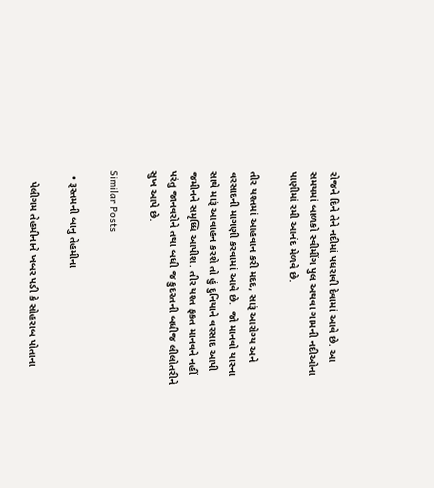રોજને દિને તેને નદીમાં પધરાવી દેવામાં આવે છે. આ સમયમાં બાળકો સ્વીમીંગ પુલ અથવા ગામની નદીઓના પાણીમાં રમી આનંદ મેળવે છે.

તીર યશ્તમાં આહવાન કરી મદદ, સારૂં આરોગ્ય અને વરસાદની માગણી કરવામાં આવે છે.  જો માનવો યાસ્ના સાથે મારૂં આવાહન કરશે તો હું દુનિયાને વરસાદ આપી જમીનને સમૃધ્ધિ આપીશ. તીર યશ્ત ફકત માનવને નહીં પરંતુ જાનવરોને તથા બધી જ કુદરતની બધીજ લીલોતરીને સુખ આપે છે.

Similar Posts

  • રૂસ્તમની બાનુ તેહમીના

    પેલીગમ તેહમીનાને ખબર પડી કે સોહરાબ પોતાના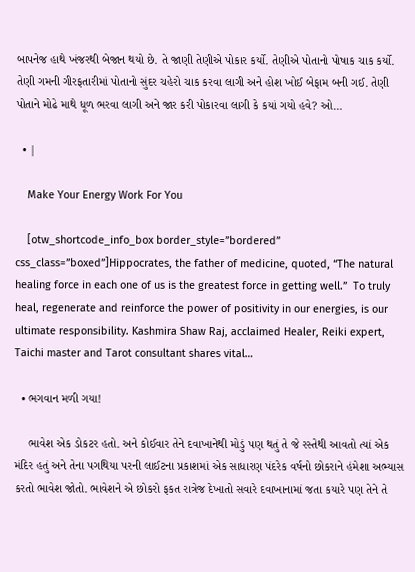બાપનેજ હાથે ખંજરથી બેજાન થયો છે. તે જાણી તેણીએ પોકાર કર્યો. તેણીએ પોતાનો પોષાક ચાક કર્યો. તેણી ગમની ગીરફતારીમાં પોતાનો સુંદર ચહેરો ચાક કરવા લાગી અને હોશ ખોઈ બેફામ બની ગઈ. તેણી પોતાને મોઢે માથે ધૂળ ભરવા લાગી અને જાર કરી પોકારવા લાગી કે કયાં ગયો હવે? ઓ…

  • |

    Make Your Energy Work For You

    [otw_shortcode_info_box border_style=”bordered” css_class=”boxed”]Hippocrates, the father of medicine, quoted, “The natural healing force in each one of us is the greatest force in getting well.”  To truly heal, regenerate and reinforce the power of positivity in our energies, is our ultimate responsibility. Kashmira Shaw Raj, acclaimed Healer, Reiki expert, Taichi master and Tarot consultant shares vital…

  • ભગવાન મળી ગયા!

    ભાવેશ એક ડોકટર હતો. અને કોઈવાર તેને દવાખાનેથી મોડું પણ થતું તે જે રસ્તેથી આવતો ત્યાં એક મંદિર હતું અને તેના પગથિયા પરની લાઈટના પ્રકાશમાં એક સાધારણ પંદરેક વર્ષનો છોકરાને હંમેશા અભ્યાસ કરતો ભાવેશ જોતો. ભાવેશને એ છોકરો ફકત રાત્રેજ દેખાતો સવારે દવાખાનામાં જતા કયારે પણ તેને તે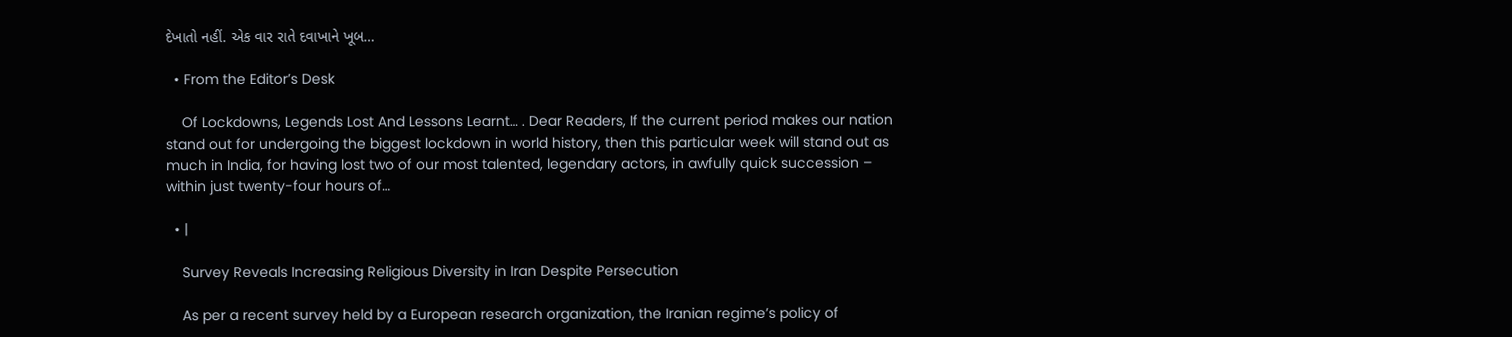દેખાતો નહીં. એક વાર રાતે દવાખાને ખૂબ…

  • From the Editor’s Desk

    Of Lockdowns, Legends Lost And Lessons Learnt… . Dear Readers, If the current period makes our nation stand out for undergoing the biggest lockdown in world history, then this particular week will stand out as much in India, for having lost two of our most talented, legendary actors, in awfully quick succession – within just twenty-four hours of…

  • |

    Survey Reveals Increasing Religious Diversity in Iran Despite Persecution

    As per a recent survey held by a European research organization, the Iranian regime’s policy of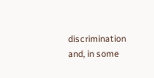discrimination and, in some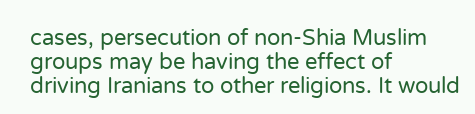cases, persecution of non-Shia Muslim groups may be having the effect of driving Iranians to other religions. It would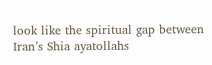look like the spiritual gap between Iran’s Shia ayatollahs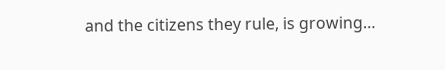and the citizens they rule, is growing…